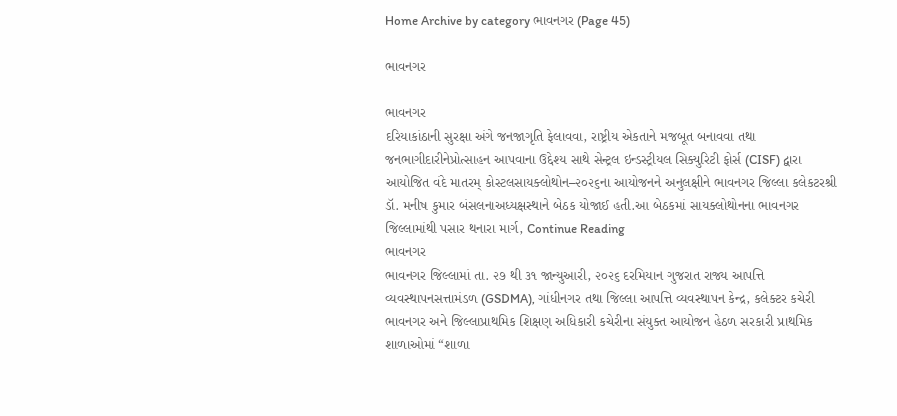Home Archive by category ભાવનગર (Page 45)

ભાવનગર

ભાવનગર
દરિયાકાંઠાની સુરક્ષા અંગે જનજાગૃતિ ફેલાવવા, રાષ્ટ્રીય એકતાને મજબૂત બનાવવા તથા જનભાગીદારીનેપ્રોત્સાહન આપવાના ઉદ્દેશ્ય સાથે સેન્ટ્રલ ઇન્ડસ્ટ્રીયલ સિક્યુરિટી ફોર્સ (CISF) દ્વારા આયોજિત વંદે માતરમ્ કોસ્ટલસાયક્લોથોન–૨૦૨૬ના આયોજનને અનુલક્ષીને ભાવનગર જિલ્લા કલેકટરશ્રી ડૉ. મનીષ કુમાર બંસલનાઅધ્યક્ષસ્થાને બેઠક યોજાઈ હતી.આ બેઠકમાં સાયક્લોથોનના ભાવનગર જિલ્લામાંથી પસાર થનારા માર્ગ, Continue Reading
ભાવનગર
ભાવનગર જિલ્લામાં તા. ૨૭ થી ૩૧ જાન્યુઆરી, ૨૦૨૬ દરમિયાન ગુજરાત રાજ્ય આપત્તિ વ્યવસ્થાપનસત્તામંડળ (GSDMA), ગાંધીનગર તથા જિલ્લા આપત્તિ વ્યવસ્થાપન કેન્દ્ર, કલેક્ટર કચેરી ભાવનગર અને જિલ્લાપ્રાથમિક શિક્ષણ અધિકારી કચેરીના સંયુક્ત આયોજન હેઠળ સરકારી પ્રાથમિક શાળાઓમાં “શાળા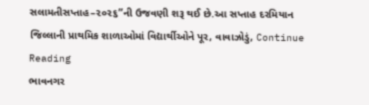સલામતીસપ્તાહ–૨૦૨૬”ની ઉજવણી શરૂ થઈ છે.આ સપ્તાહ દરમિયાન જિલ્લાની પ્રાથમિક શાળાઓમાં વિદ્યાર્થીઓને પૂર, વાવાઝોડું, Continue Reading
ભાવનગર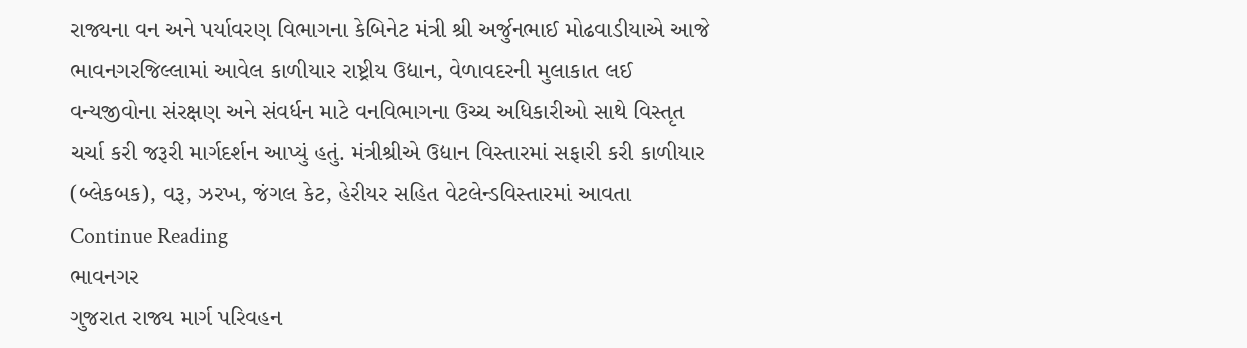રાજ્યના વન અને પર્યાવરણ વિભાગના કેબિનેટ મંત્રી શ્રી અર્જુનભાઈ મોઢવાડીયાએ આજે ભાવનગરજિલ્લામાં આવેલ કાળીયાર રાષ્ટ્રીય ઉદ્યાન, વેળાવદરની મુલાકાત લઈ વન્યજીવોના સંરક્ષણ અને સંવર્ધન માટે વનવિભાગના ઉચ્ચ અધિકારીઓ સાથે વિસ્તૃત ચર્ચા કરી જરૂરી માર્ગદર્શન આપ્યું હતું. મંત્રીશ્રીએ ઉદ્યાન વિસ્તારમાં સફારી કરી કાળીયાર (બ્લેકબક), વરૂ, ઝરખ, જંગલ કેટ, હેરીયર સહિત વેટલેન્ડવિસ્તારમાં આવતા Continue Reading
ભાવનગર
ગુજરા‍ત રાજ્ય માર્ગ પરિવહન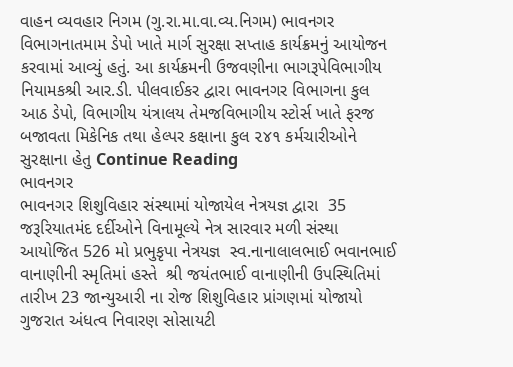વાહન વ્યવહાર નિગમ (ગુ.રા.મા.વા.વ્ય.નિગમ) ભાવનગર વિભાગનાતમામ ડેપો ખાતે માર્ગ સુરક્ષા સપ્તાહ કાર્યક્રમનું આયોજન કરવામાં આવ્યું હતું. આ કાર્યક્રમની ઉજવણીના ભાગરૂપેવિભાગીય નિયામકશ્રી આર.ડી. પીલવાઈકર દ્વારા ભાવનગર વિભાગના કુલ આઠ ડેપો, વિભાગીય યંત્રાલય તેમજવિભાગીય સ્ટોર્સ ખાતે ફરજ બજાવતા મિકેનિક તથા હેલ્પર કક્ષાના કુલ ૨૪૧ કર્મચારીઓને સુરક્ષાના હેતુ Continue Reading
ભાવનગર
ભાવનગર શિશુવિહાર સંસ્થામાં યોજાયેલ નેત્રયજ્ઞ દ્વારા  35 જરૂરિયાતમંદ દર્દીઓને વિનામૂલ્યે નેત્ર સારવાર મળી સંસ્થા આયોજિત 526 મો પ્રભુકૃપા નેત્રયજ્ઞ  સ્વ.નાનાલાલભાઈ ભવાનભાઈ વાનાણીની સ્મૃતિમાં હસ્તે  શ્રી જયંતભાઈ વાનાણીની ઉપસ્થિતિમાં  તારીખ 23 જાન્યુઆરી ના રોજ શિશુવિહાર પ્રાંગણમાં યોજાયો ગુજરાત અંધત્વ નિવારણ સોસાયટી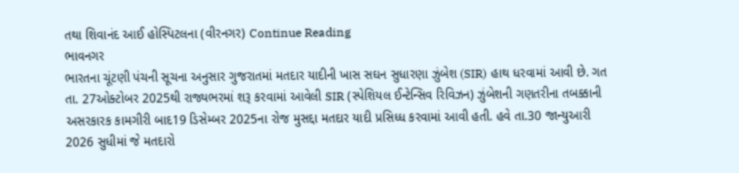તથા શિવાનંદ આઈ હોસ્પિટલના (વીરનગર) Continue Reading
ભાવનગર
ભારતના ચૂંટણી પંચની સૂચના અનુસાર ગુજરાતમાં મતદાર યાદીની ખાસ સઘન સુધારણા ઝુંબેશ (SIR) હાથ ધરવામાં આવી છે. ગત તા. 27ઓક્ટોબર 2025થી રાજ્યભરમાં શરૂ કરવામાં આવેલી SIR (સ્પેશિયલ ઈન્ટેન્સિવ રિવિઝન) ઝુંબેશની ગણતરીના તબક્કાની અસરકારક કામગીરી બાદ19 ડિસેમ્બર 2025ના રોજ મુસદ્દા મતદાર યાદી પ્રસિધ્ધ કરવામાં આવી હતી. હવે તા.30 જાન્યુઆરી 2026 સુધીમાં જે મતદારો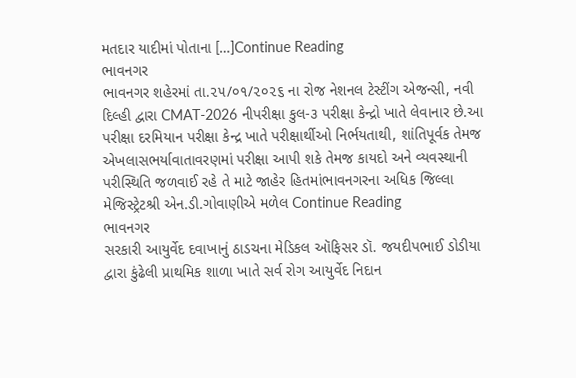મતદાર યાદીમાં પોતાના […]Continue Reading
ભાવનગર
ભાવનગર શહેરમાં તા.૨૫/૦૧/૨૦૨૬ ના રોજ નેશનલ ટેસ્ટીંગ એજન્સી, નવી દિલ્હી દ્વારા CMAT-2026 નીપરીક્ષા કુલ-૩ પરીક્ષા કેન્દ્રો ખાતે લેવાનાર છે.આ પરીક્ષા દરમિયાન પરીક્ષા કેન્દ્ર ખાતે પરીક્ષાર્થીઓ નિર્ભયતાથી, શાંતિપૂર્વક તેમજ એખલાસભર્યાવાતાવરણમાં પરીક્ષા આપી શકે તેમજ કાયદો અને વ્યવસ્થાની પરીસ્થિતિ જળવાઈ રહે તે માટે જાહેર હિતમાંભાવનગરના અધિક જિલ્લા મેજિસ્ટ્રેટશ્રી એન.ડી.ગોવાણીએ મળેલ Continue Reading
ભાવનગર
સરકારી આયુર્વેદ દવાખાનું ઠાડચના મેડિકલ ઑફિસર ડૉ. જયદીપભાઈ ડોડીયા દ્વારા કુંઢેલી પ્રાથમિક શાળા ખાતે સર્વ રોગ આયુર્વેદ નિદાન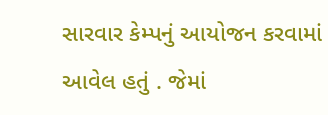સારવાર કેમ્પનું આયોજન કરવામાં આવેલ હતું . જેમાં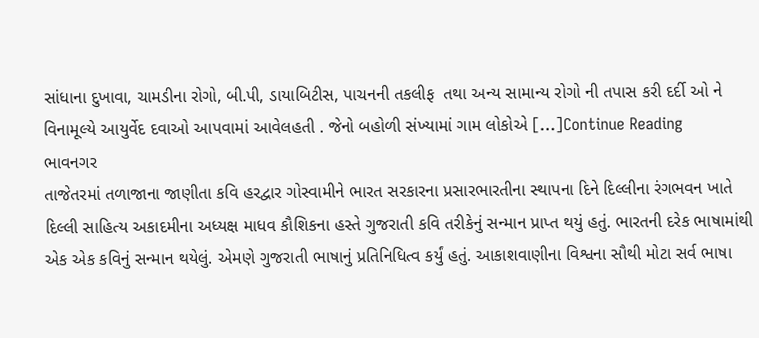સાંધાના દુખાવા, ચામડીના રોગો, બી.પી, ડાયાબિટીસ, પાચનની તકલીફ  તથા અન્ય સામાન્ય રોગો ની તપાસ કરી દર્દી ઓ ને વિનામૂલ્યે આયુર્વેદ દવાઓ આપવામાં આવેલહતી . જેનો બહોળી સંખ્યામાં ગામ લોકોએ […]Continue Reading
ભાવનગર
તાજેતરમાં તળાજાના જાણીતા કવિ હરદ્વાર ગોસ્વામીને ભારત સરકારના પ્રસારભારતીના સ્થાપના દિને દિલ્લીના રંગભવન ખાતે દિલ્લી સાહિત્ય અકાદમીના અધ્યક્ષ માધવ કૌશિકના હસ્તે ગુજરાતી કવિ તરીકેનું સન્માન પ્રાપ્ત થયું હતું. ભારતની દરેક ભાષામાંથી એક એક કવિનું સન્માન થયેલું. એમણે ગુજરાતી ભાષાનું પ્રતિનિધિત્વ કર્યું હતું. આકાશવાણીના વિશ્વના સૌથી મોટા સર્વ ભાષા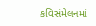કવિસંમેલનમાં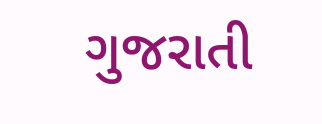ગુજરાતી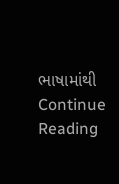ભાષામાંથી Continue Reading